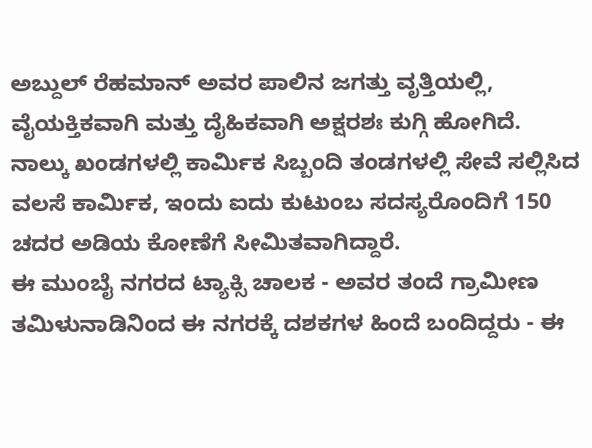ಅಬ್ದುಲ್ ರೆಹಮಾನ್ ಅವರ ಪಾಲಿನ ಜಗತ್ತು ವೃತ್ತಿಯಲ್ಲಿ, ವೈಯಕ್ತಿಕವಾಗಿ ಮತ್ತು ದೈಹಿಕವಾಗಿ ಅಕ್ಷರಶಃ ಕುಗ್ಗಿ ಹೋಗಿದೆ. ನಾಲ್ಕು ಖಂಡಗಳಲ್ಲಿ ಕಾರ್ಮಿಕ ಸಿಬ್ಬಂದಿ ತಂಡಗಳಲ್ಲಿ ಸೇವೆ ಸಲ್ಲಿಸಿದ ವಲಸೆ ಕಾರ್ಮಿಕ, ಇಂದು ಐದು ಕುಟುಂಬ ಸದಸ್ಯರೊಂದಿಗೆ 150 ಚದರ ಅಡಿಯ ಕೋಣೆಗೆ ಸೀಮಿತವಾಗಿದ್ದಾರೆ.
ಈ ಮುಂಬೈ ನಗರದ ಟ್ಯಾಕ್ಸಿ ಚಾಲಕ - ಅವರ ತಂದೆ ಗ್ರಾಮೀಣ ತಮಿಳುನಾಡಿನಿಂದ ಈ ನಗರಕ್ಕೆ ದಶಕಗಳ ಹಿಂದೆ ಬಂದಿದ್ದರು - ಈ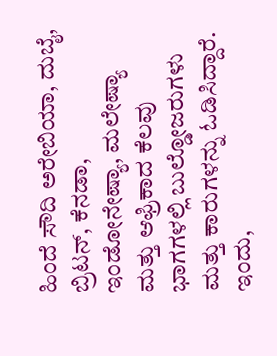ಹಿಂದೆ ಸೌದಿ ಅರೇಬಿಯಾ, ದುಬೈ, ಬ್ರಿಟನ್, ಕೆನಡಾ, ಇಂಡೋನೇಷ್ಯಾ, ಮಲೇಷ್ಯಾ ಮತ್ತು ಆಫ್ರಿಕಾದ ಕೆಲವು ಭಾಗಗಳಲ್ಲಿ ಬುಲ್ಡೋಜರುಗಳು ಮತ್ತು ಕಾರುಗಳನ್ನು ಓಡಿಸಿದ್ದಾರೆ. ಇಂದು,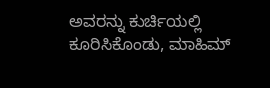ಅವರನ್ನು ಕುರ್ಚಿಯಲ್ಲಿ ಕೂರಿಸಿಕೊಂಡು, ಮಾಹಿಮ್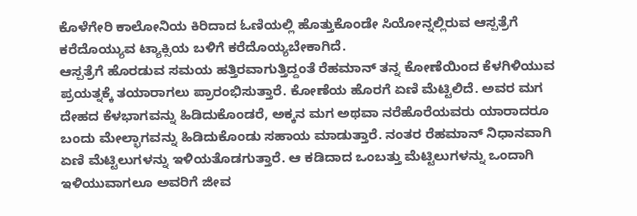ಕೊಳೆಗೇರಿ ಕಾಲೋನಿಯ ಕಿರಿದಾದ ಓಣಿಯಲ್ಲಿ ಹೊತ್ತುಕೊಂಡೇ ಸಿಯೋನ್ನಲ್ಲಿರುವ ಆಸ್ಪತ್ರೆಗೆ ಕರೆದೊಯ್ಯುವ ಟ್ಯಾಕ್ಸಿಯ ಬಳಿಗೆ ಕರೆದೊಯ್ಯಬೇಕಾಗಿದೆ.
ಆಸ್ಪತ್ರೆಗೆ ಹೊರಡುವ ಸಮಯ ಹತ್ತಿರವಾಗುತ್ತಿದ್ದಂತೆ ರೆಹಮಾನ್ ತನ್ನ ಕೋಣೆಯಿಂದ ಕೆಳಗಿಳಿಯುವ ಪ್ರಯತ್ನಕ್ಕೆ ತಯಾರಾಗಲು ಪ್ರಾರಂಭಿಸುತ್ತಾರೆ. ಕೋಣೆಯ ಹೊರಗೆ ಏಣಿ ಮೆಟ್ಟಿಲಿದೆ. ಅವರ ಮಗ ದೇಹದ ಕೆಳಭಾಗವನ್ನು ಹಿಡಿದುಕೊಂಡರೆ, ಅಕ್ಕನ ಮಗ ಅಥವಾ ನರೆಹೊರೆಯವರು ಯಾರಾದರೂ ಬಂದು ಮೇಲ್ಭಾಗವನ್ನು ಹಿಡಿದುಕೊಂಡು ಸಹಾಯ ಮಾಡುತ್ತಾರೆ. ನಂತರ ರೆಹಮಾನ್ ನಿಧಾನವಾಗಿ ಏಣಿ ಮೆಟ್ಟಿಲುಗಳನ್ನು ಇಳಿಯತೊಡಗುತ್ತಾರೆ. ಆ ಕಡಿದಾದ ಒಂಬತ್ತು ಮೆಟ್ಟಿಲುಗಳನ್ನು ಒಂದಾಗಿ ಇಳಿಯುವಾಗಲೂ ಅವರಿಗೆ ಜೀವ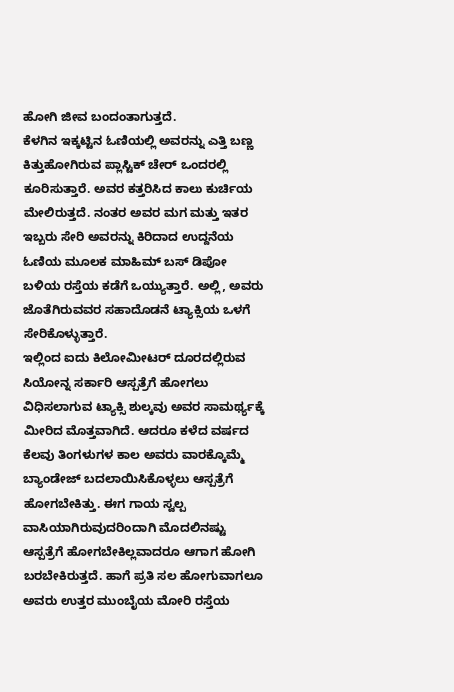ಹೋಗಿ ಜೀವ ಬಂದಂತಾಗುತ್ತದೆ.
ಕೆಳಗಿನ ಇಕ್ಕಟ್ಟಿನ ಓಣಿಯಲ್ಲಿ ಅವರನ್ನು ಎತ್ತಿ ಬಣ್ಣ ಕಿತ್ತುಹೋಗಿರುವ ಪ್ಲಾಸ್ಟಿಕ್ ಚೇರ್ ಒಂದರಲ್ಲಿ ಕೂರಿಸುತ್ತಾರೆ. ಅವರ ಕತ್ತರಿಸಿದ ಕಾಲು ಕುರ್ಚಿಯ ಮೇಲಿರುತ್ತದೆ. ನಂತರ ಅವರ ಮಗ ಮತ್ತು ಇತರ ಇಬ್ಬರು ಸೇರಿ ಅವರನ್ನು ಕಿರಿದಾದ ಉದ್ದನೆಯ ಓಣಿಯ ಮೂಲಕ ಮಾಹಿಮ್ ಬಸ್ ಡಿಪೋ ಬಳಿಯ ರಸ್ತೆಯ ಕಡೆಗೆ ಒಯ್ಯುತ್ತಾರೆ. ಅಲ್ಲಿ, ಅವರು ಜೊತೆಗಿರುವವರ ಸಹಾದೊಡನೆ ಟ್ಯಾಕ್ಸಿಯ ಒಳಗೆ ಸೇರಿಕೊಳ್ಳುತ್ತಾರೆ.
ಇಲ್ಲಿಂದ ಐದು ಕಿಲೋಮೀಟರ್ ದೂರದಲ್ಲಿರುವ ಸಿಯೋನ್ನ ಸರ್ಕಾರಿ ಆಸ್ಪತ್ರೆಗೆ ಹೋಗಲು ವಿಧಿಸಲಾಗುವ ಟ್ಯಾಕ್ಸಿ ಶುಲ್ಕವು ಅವರ ಸಾಮರ್ಥ್ಯಕ್ಕೆ ಮೀರಿದ ಮೊತ್ತವಾಗಿದೆ. ಆದರೂ ಕಳೆದ ವರ್ಷದ ಕೆಲವು ತಿಂಗಳುಗಳ ಕಾಲ ಅವರು ವಾರಕ್ಕೊಮ್ಮೆ ಬ್ಯಾಂಡೇಜ್ ಬದಲಾಯಿಸಿಕೊಳ್ಳಲು ಆಸ್ಪತ್ರೆಗೆ ಹೋಗಬೇಕಿತ್ತು. ಈಗ ಗಾಯ ಸ್ವಲ್ಪ ವಾಸಿಯಾಗಿರುವುದರಿಂದಾಗಿ ಮೊದಲಿನಷ್ಟು ಆಸ್ಪತ್ರೆಗೆ ಹೋಗಬೇಕಿಲ್ಲವಾದರೂ ಆಗಾಗ ಹೋಗಿ ಬರಬೇಕಿರುತ್ತದೆ. ಹಾಗೆ ಪ್ರತಿ ಸಲ ಹೋಗುವಾಗಲೂ ಅವರು ಉತ್ತರ ಮುಂಬೈಯ ಮೋರಿ ರಸ್ತೆಯ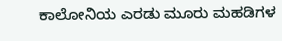ಕಾಲೋನಿಯ ಎರಡು ಮೂರು ಮಹಡಿಗಳ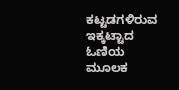ಕಟ್ಟಡಗಳಿರುವ ಇಕ್ಕಟ್ಟಾದ ಓಣಿಯ ಮೂಲಕ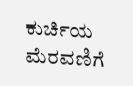ಕುರ್ಚಿಯ ಮೆರವಣಿಗೆ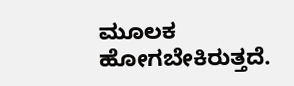ಮೂಲಕ ಹೋಗಬೇಕಿರುತ್ತದೆ.